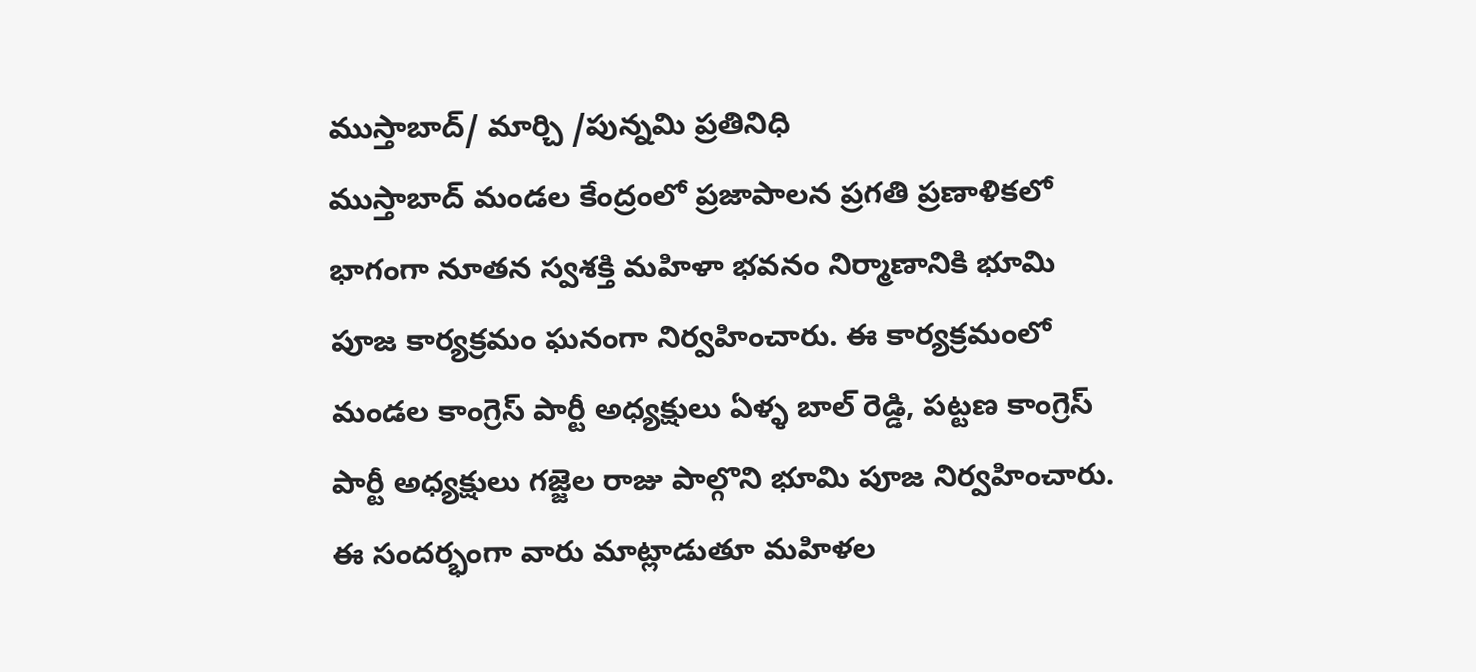ముస్తాబాద్/ మార్చి /పున్నమి ప్రతినిధి
ముస్తాబాద్ మండల కేంద్రంలో ప్రజాపాలన ప్రగతి ప్రణాళికలో భాగంగా నూతన స్వశక్తి మహిళా భవనం నిర్మాణానికి భూమి పూజ కార్యక్రమం ఘనంగా నిర్వహించారు. ఈ కార్యక్రమంలో మండల కాంగ్రెస్ పార్టీ అధ్యక్షులు ఏళ్ళ బాల్ రెడ్డి, పట్టణ కాంగ్రెస్ పార్టీ అధ్యక్షులు గజ్జెల రాజు పాల్గొని భూమి పూజ నిర్వహించారు.
ఈ సందర్భంగా వారు మాట్లాడుతూ మహిళల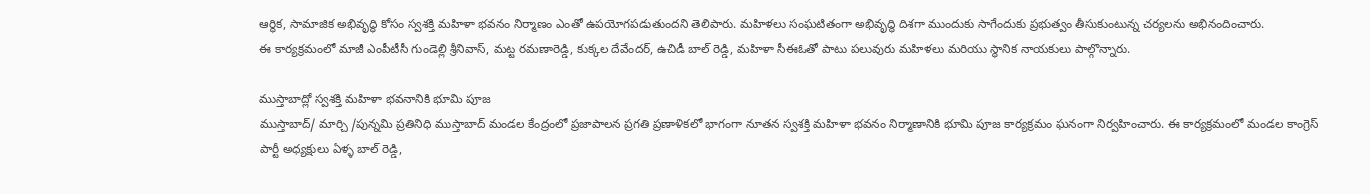ఆర్థిక, సామాజిక అభివృద్ధి కోసం స్వశక్తి మహిళా భవనం నిర్మాణం ఎంతో ఉపయోగపడుతుందని తెలిపారు. మహిళలు సంఘటితంగా అభివృద్ధి దిశగా ముందుకు సాగేందుకు ప్రభుత్వం తీసుకుంటున్న చర్యలను అభినందించారు.
ఈ కార్యక్రమంలో మాజీ ఎంపీటీసీ గుండెల్లి శ్రీనివాస్, మట్ట రమణారెడ్డి, కుక్కల దేవేందర్, ఉచిడీ బాల్ రెడ్డి, మహిళా సీఈఓతో పాటు పలువురు మహిళలు మరియు స్థానిక నాయకులు పాల్గొన్నారు.

ముస్తాబాద్లో స్వశక్తి మహిళా భవనానికి భూమి పూజ
ముస్తాబాద్/ మార్చి /పున్నమి ప్రతినిధి ముస్తాబాద్ మండల కేంద్రంలో ప్రజాపాలన ప్రగతి ప్రణాళికలో భాగంగా నూతన స్వశక్తి మహిళా భవనం నిర్మాణానికి భూమి పూజ కార్యక్రమం ఘనంగా నిర్వహించారు. ఈ కార్యక్రమంలో మండల కాంగ్రెస్ పార్టీ అధ్యక్షులు ఏళ్ళ బాల్ రెడ్డి,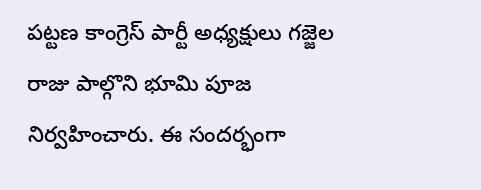పట్టణ కాంగ్రెస్ పార్టీ అధ్యక్షులు గజ్జెల రాజు పాల్గొని భూమి పూజ నిర్వహించారు. ఈ సందర్భంగా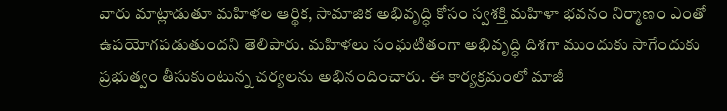వారు మాట్లాడుతూ మహిళల ఆర్థిక, సామాజిక అభివృద్ధి కోసం స్వశక్తి మహిళా భవనం నిర్మాణం ఎంతో ఉపయోగపడుతుందని తెలిపారు. మహిళలు సంఘటితంగా అభివృద్ధి దిశగా ముందుకు సాగేందుకు ప్రభుత్వం తీసుకుంటున్న చర్యలను అభినందించారు. ఈ కార్యక్రమంలో మాజీ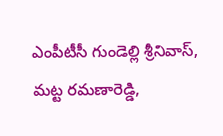ఎంపీటీసీ గుండెల్లి శ్రీనివాస్, మట్ట రమణారెడ్డి,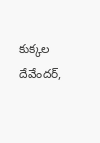కుక్కల దేవేందర్,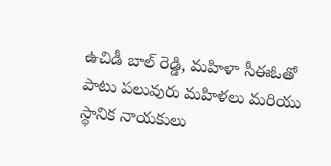ఉచిడీ బాల్ రెడ్డి, మహిళా సీఈఓతో పాటు పలువురు మహిళలు మరియు స్థానిక నాయకులు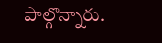పాల్గొన్నారు.